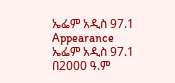ኤፌም አዲስ 97.1
Appearance
ኤፌም አዲስ 97.1 በ2000 ዓ.ም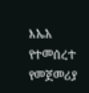እኤአ የተመሰረተ የመጀመሪያ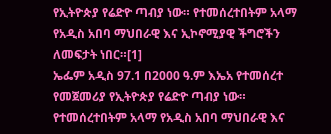የኢትዮጵያ የሬድዮ ጣብያ ነው። የተመሰረተበትም አላማ የአዲስ አበባ ማህበራዊ እና ኢኮኖሚያዊ ችግሮችን ለመፍታት ነበር።[1]
ኤፌም አዲስ 97.1 በ2000 ዓ.ም እኤአ የተመሰረተ የመጀመሪያ የኢትዮጵያ የሬድዮ ጣብያ ነው። የተመሰረተበትም አላማ የአዲስ አበባ ማህበራዊ እና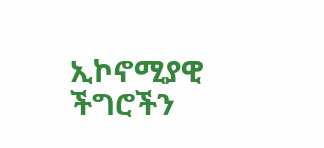ኢኮኖሚያዊ ችግሮችን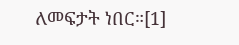ለመፍታት ነበር።[1]